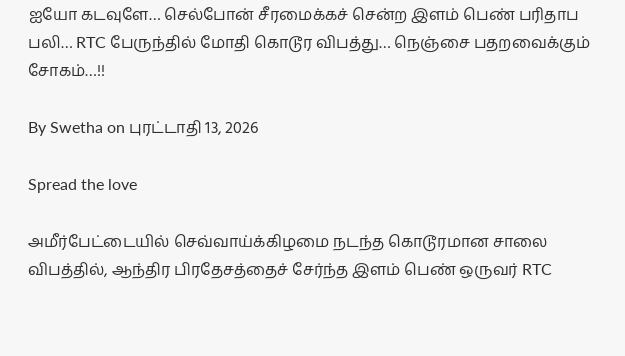ஐயோ கடவுளே… செல்போன் சீரமைக்கச் சென்ற இளம் பெண் பரிதாப பலி… RTC பேருந்தில் மோதி கொடூர விபத்து… நெஞ்சை பதறவைக்கும் சோகம்…!!

By Swetha on புரட்டாதி 13, 2026

Spread the love

அமீர்பேட்டையில் செவ்வாய்க்கிழமை நடந்த கொடூரமான சாலை விபத்தில், ஆந்திர பிரதேசத்தைச் சேர்ந்த இளம் பெண் ஒருவர் RTC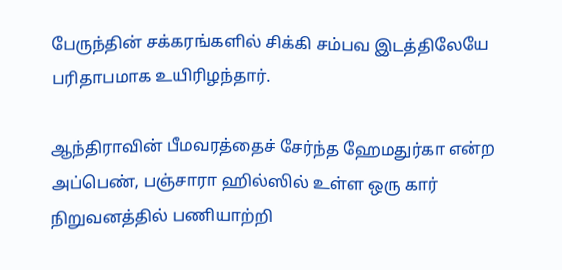பேருந்தின் சக்கரங்களில் சிக்கி சம்பவ இடத்திலேயே பரிதாபமாக உயிரிழந்தார்.

ஆந்திராவின் பீமவரத்தைச் சேர்ந்த ஹேமதுர்கா என்ற அப்பெண், பஞ்சாரா ஹில்ஸில் உள்ள ஒரு கார் நிறுவனத்தில் பணியாற்றி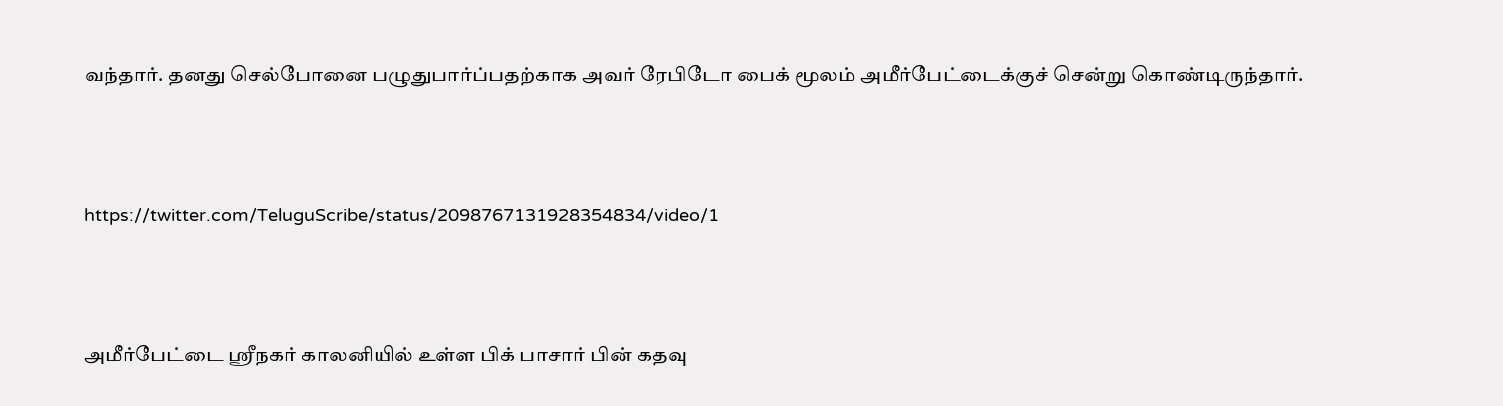வந்தார். தனது செல்போனை பழுதுபார்ப்பதற்காக அவர் ரேபிடோ பைக் மூலம் அமீர்பேட்டைக்குச் சென்று கொண்டிருந்தார்.



https://twitter.com/TeluguScribe/status/2098767131928354834/video/1



அமீர்பேட்டை ஸ்ரீநகர் காலனியில் உள்ள பிக் பாசார் பின் கதவு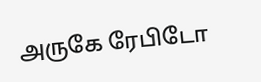அருகே ரேபிடோ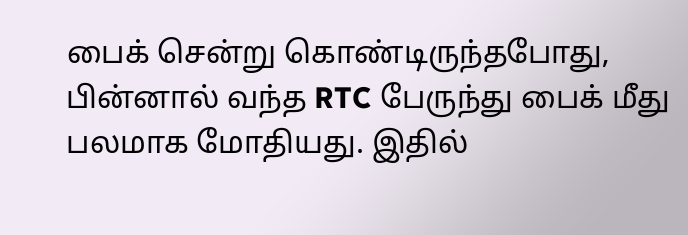பைக் சென்று கொண்டிருந்தபோது, பின்னால் வந்த RTC பேருந்து பைக் மீது பலமாக மோதியது. இதில்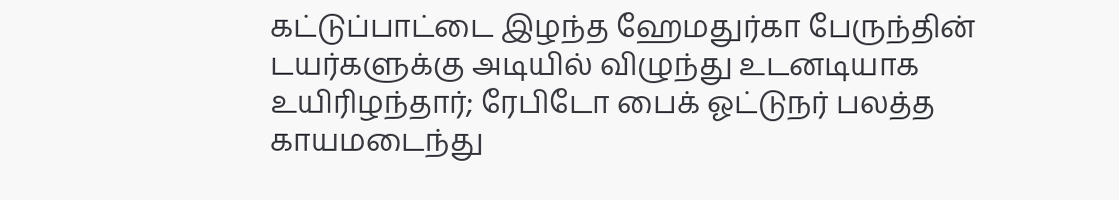கட்டுப்பாட்டை இழந்த ஹேமதுர்கா பேருந்தின் டயர்களுக்கு அடியில் விழுந்து உடனடியாக உயிரிழந்தார்; ரேபிடோ பைக் ஓட்டுநர் பலத்த காயமடைந்து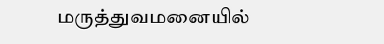மருத்துவமனையில்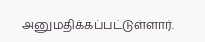அனுமதிக்கப்பட்டுள்ளார்.